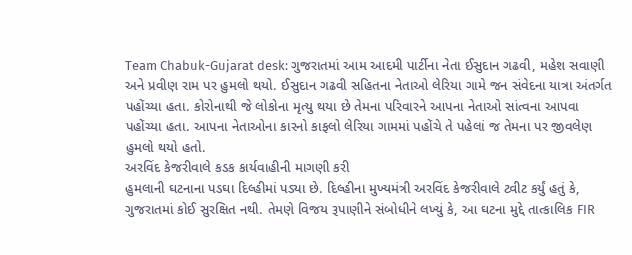Team Chabuk-Gujarat desk: ગુજરાતમાં આમ આદમી પાર્ટીના નેતા ઈસુદાન ગઢવી, મહેશ સવાણી અને પ્રવીણ રામ પર હુમલો થયો. ઈસુદાન ગઢવી સહિતના નેતાઓ લેરિયા ગામે જન સંવેદના યાત્રા અંતર્ગત પહોંચ્યા હતા. કોરોનાથી જે લોકોના મૃત્યુ થયા છે તેમના પરિવારને આપના નેતાઓ સાંત્વના આપવા પહોંચ્યા હતા. આપના નેતાઓના કારનો કાફલો લેરિયા ગામમાં પહોંચે તે પહેલાં જ તેમના પર જીવલેણ હુમલો થયો હતો.
અરવિંદ કેજરીવાલે કડક કાર્યવાહીની માગણી કરી
હુમલાની ઘટનાના પડઘા દિલ્હીમાં પડ્યા છે. દિલ્હીના મુખ્યમંત્રી અરવિંદ કેજરીવાલે ટ્વીટ કર્યું હતું કે, ગુજરાતમાં કોઈ સુરક્ષિત નથી. તેમણે વિજય રૂપાણીને સંબોધીને લખ્યું કે, આ ઘટના મુદ્દે તાત્કાલિક FIR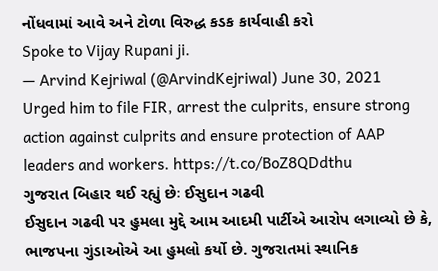નોંધવામાં આવે અને ટોળા વિરુદ્ધ કડક કાર્યવાહી કરો
Spoke to Vijay Rupani ji.
— Arvind Kejriwal (@ArvindKejriwal) June 30, 2021
Urged him to file FIR, arrest the culprits, ensure strong action against culprits and ensure protection of AAP leaders and workers. https://t.co/BoZ8QDdthu
ગુજરાત બિહાર થઈ રહ્યું છેઃ ઈસુદાન ગઢવી
ઈસુદાન ગઢવી પર હુમલા મુદ્દે આમ આદમી પાર્ટીએ આરોપ લગાવ્યો છે કે, ભાજપના ગુંડાઓએ આ હુમલો કર્યો છે. ગુજરાતમાં સ્થાનિક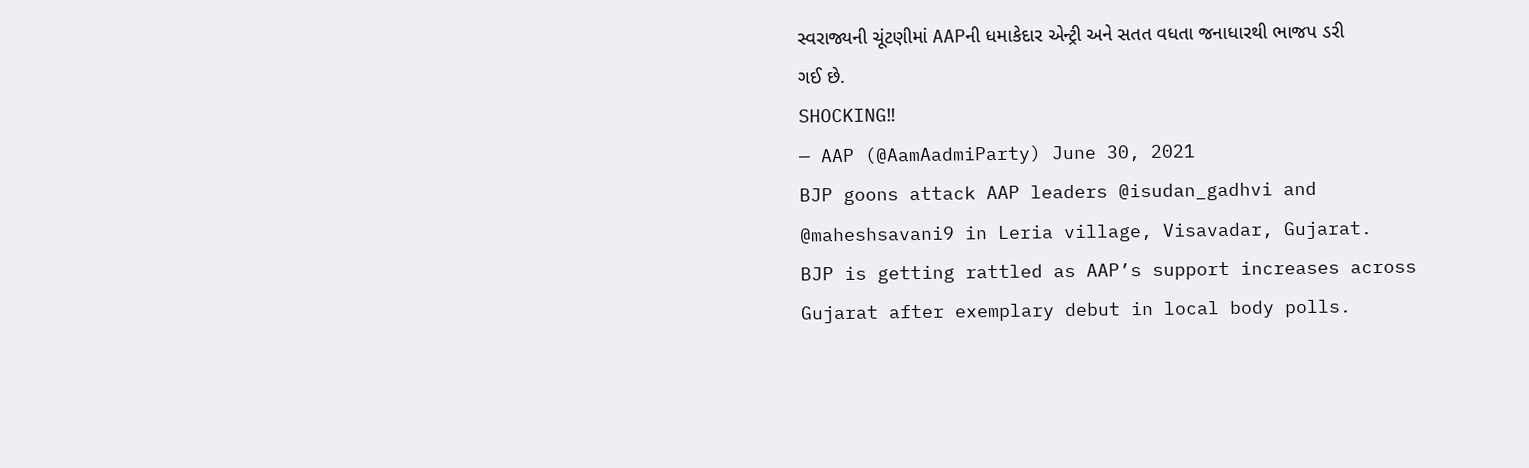સ્વરાજ્યની ચૂંટણીમાં AAPની ધમાકેદાર એન્ટ્રી અને સતત વધતા જનાધારથી ભાજપ ડરી ગઈ છે.
SHOCKING‼
— AAP (@AamAadmiParty) June 30, 2021
BJP goons attack AAP leaders @isudan_gadhvi and @maheshsavani9 in Leria village, Visavadar, Gujarat.
BJP is getting rattled as AAP’s support increases across Gujarat after exemplary debut in local body polls.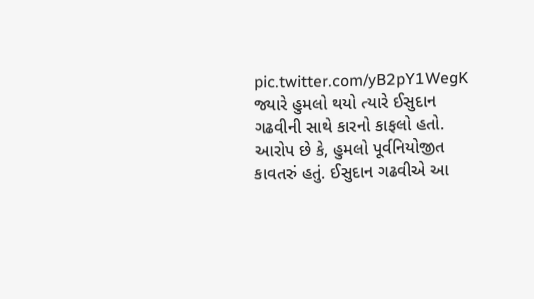pic.twitter.com/yB2pY1WegK
જ્યારે હુમલો થયો ત્યારે ઈસુદાન ગઢવીની સાથે કારનો કાફલો હતો. આરોપ છે કે, હુમલો પૂર્વનિયોજીત કાવતરું હતું. ઈસુદાન ગઢવીએ આ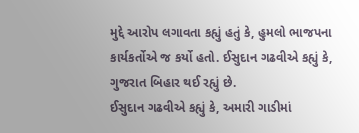મુદ્દે આરોપ લગાવતા કહ્યું હતું કે, હુમલો ભાજપના કાર્યકર્તોએ જ કર્યો હતો. ઈસુદાન ગઢવીએ કહ્યું કે, ગુજરાત બિહાર થઈ રહ્યું છે.
ઈસુદાન ગઢવીએ કહ્યું કે, અમારી ગાડીમાં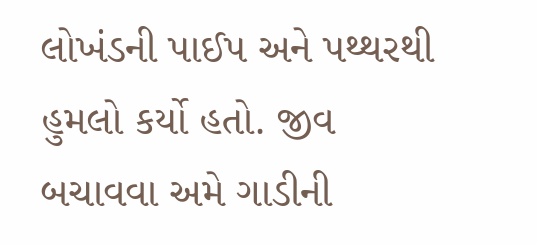લોખંડની પાઈપ અને પથ્થરથી હુમલો કર્યો હતો. જીવ બચાવવા અમે ગાડીની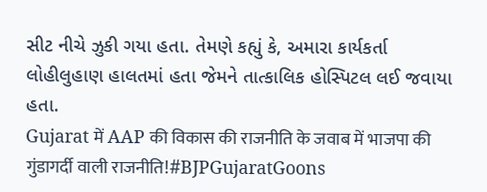સીટ નીચે ઝુકી ગયા હતા. તેમણે કહ્યું કે, અમારા કાર્યકર્તા લોહીલુહાણ હાલતમાં હતા જેમને તાત્કાલિક હોસ્પિટલ લઈ જવાયા હતા.
Gujarat में AAP की विकास की राजनीति के जवाब में भाजपा की गुंडागर्दी वाली राजनीति!#BJPGujaratGoons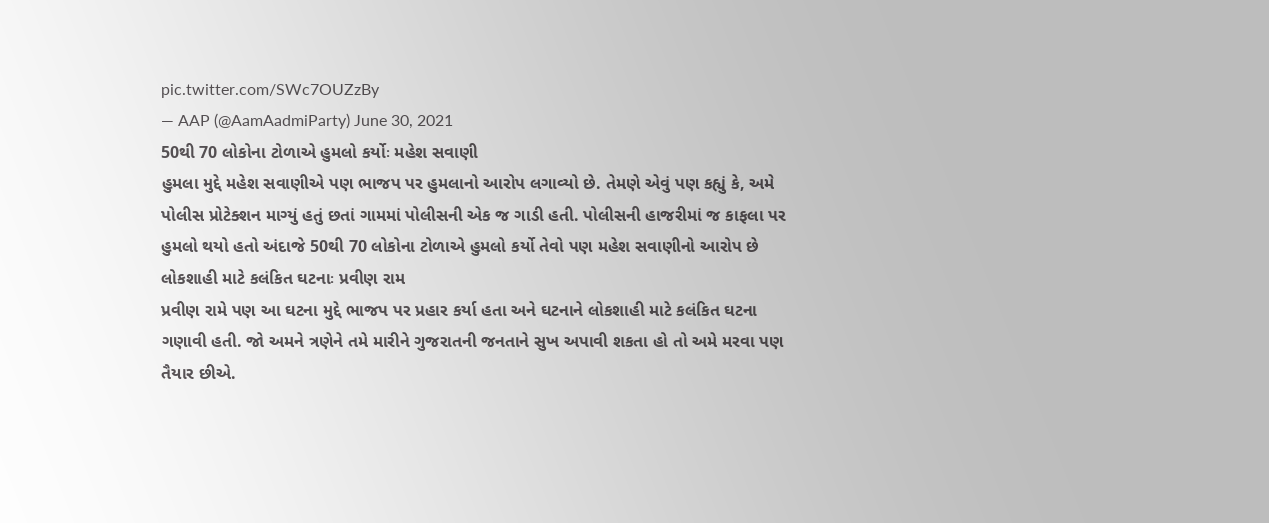pic.twitter.com/SWc7OUZzBy
— AAP (@AamAadmiParty) June 30, 2021
50થી 70 લોકોના ટોળાએ હુમલો કર્યોઃ મહેશ સવાણી
હુમલા મુદ્દે મહેશ સવાણીએ પણ ભાજપ પર હુમલાનો આરોપ લગાવ્યો છે. તેમણે એવું પણ કહ્યું કે, અમે પોલીસ પ્રોટેક્શન માગ્યું હતું છતાં ગામમાં પોલીસની એક જ ગાડી હતી. પોલીસની હાજરીમાં જ કાફલા પર હુમલો થયો હતો અંદાજે 50થી 70 લોકોના ટોળાએ હુમલો કર્યો તેવો પણ મહેશ સવાણીનો આરોપ છે
લોકશાહી માટે કલંકિત ઘટનાઃ પ્રવીણ રામ
પ્રવીણ રામે પણ આ ઘટના મુદ્દે ભાજપ પર પ્રહાર કર્યા હતા અને ઘટનાને લોકશાહી માટે કલંકિત ઘટના ગણાવી હતી. જો અમને ત્રણેને તમે મારીને ગુજરાતની જનતાને સુખ અપાવી શકતા હો તો અમે મરવા પણ તૈયાર છીએ.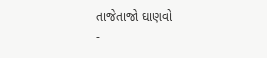તાજેતાજો ઘાણવો
-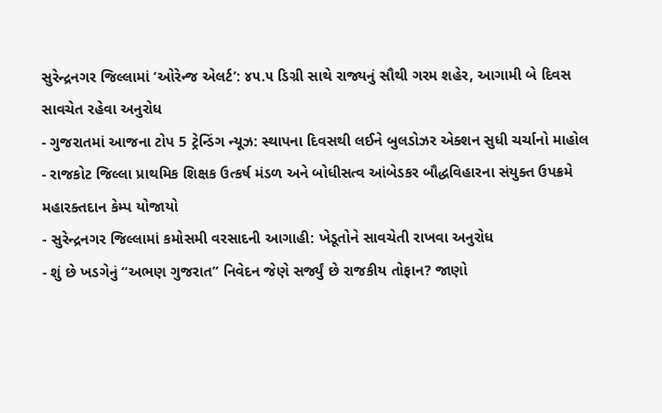સુરેન્દ્રનગર જિલ્લામાં ‘ઓરેન્જ એલર્ટ’: ૪૫.૫ ડિગ્રી સાથે રાજ્યનું સૌથી ગરમ શહેર, આગામી બે દિવસ સાવચેત રહેવા અનુરોધ
- ગુજરાતમાં આજના ટોપ 5 ટ્રેન્ડિંગ ન્યૂઝ: સ્થાપના દિવસથી લઈને બુલડોઝર એક્શન સુધી ચર્ચાનો માહોલ
- રાજકોટ જિલ્લા પ્રાથમિક શિક્ષક ઉત્કર્ષ મંડળ અને બોધીસત્વ આંબેડકર બૌદ્ધવિહારના સંયુક્ત ઉપક્રમે મહારક્તદાન કેમ્પ યોજાયો
- સુરેન્દ્રનગર જિલ્લામાં કમોસમી વરસાદની આગાહી: ખેડૂતોને સાવચેતી રાખવા અનુરોધ
- શું છે ખડગેનું “અભણ ગુજરાત” નિવેદન જેણે સર્જ્યું છે રાજકીય તોફાન? જાણો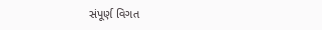સંપૂર્ણ વિગત